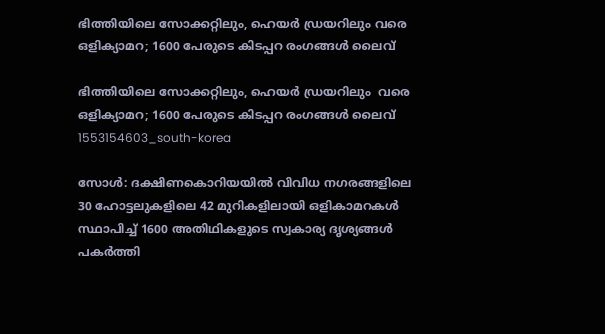ഭിത്തിയിലെ സോക്കറ്റിലും, ഹെയർ ഡ്രയറിലും വരെ ഒളിക്യാമറ; 1600 പേരുടെ കിടപ്പറ രംഗങ്ങള്‍ ലൈവ്‌

ഭിത്തിയിലെ സോക്കറ്റിലും, ഹെയർ ഡ്രയറിലും  വരെ ഒളിക്യാമറ; 1600 പേരുടെ കിടപ്പറ രംഗങ്ങള്‍ ലൈവ്‌
1553154603_south-korea

സോൾ: ദക്ഷിണകൊറിയയിൽ വിവിധ നഗരങ്ങളിലെ 30 ഹോട്ടലുകളിലെ 42 മുറികളിലായി ഒളികാമറകൾ സ്ഥാപിച്ച് 1600 അതിഥികളുടെ സ്വകാര്യ ദൃശ്യങ്ങൾ പകർത്തി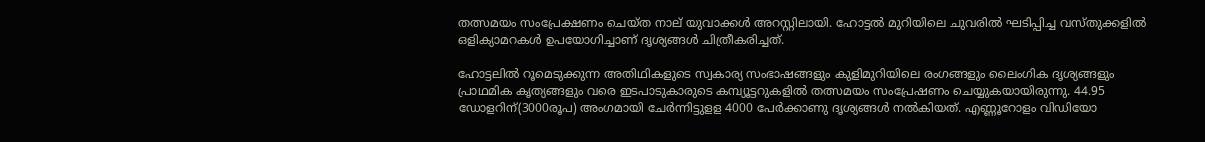തത്സമയം സംപ്രേക്ഷണം ചെയ്ത നാല് യുവാക്കൾ അറസ്റ്റിലായി. ഹോട്ടൽ മുറിയിലെ ചുവരിൽ ഘടിപ്പിച്ച വസ്തുക്കളിൽ ഒളിക്യാമറകൾ ഉപയോഗിച്ചാണ് ദൃശ്യങ്ങൾ ചിത്രീകരിച്ചത്.

ഹോട്ടലിൽ റൂമെടുക്കുന്ന അതിഥികളുടെ സ്വകാര്യ സംഭാഷങ്ങളും കുളിമുറിയിലെ രംഗങ്ങളും ലൈംഗിക ദൃശ്യങ്ങളും പ്രാഥമിക കൃത്യങ്ങളും വരെ ഇടപാടുകാരുടെ കമ്പ്യൂട്ടറുകളിൽ തത്സമയം സംപ്രേഷണം ചെയ്യുകയായിരുന്നു. 44.95 ഡോളറിന്(3000രൂപ) അംഗമായി ചേർന്നിട്ടുളള 4000 പേര്‍ക്കാണു ദൃശ്യങ്ങൾ നൽകിയത്. എണ്ണൂറോളം വിഡിയോ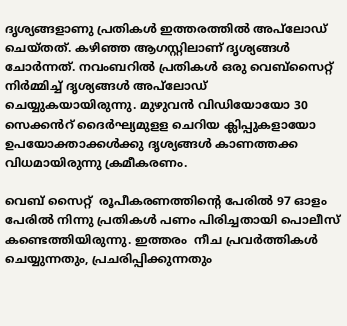ദൃശ്യങ്ങളാണു പ്രതികൾ ഇത്തരത്തിൽ അപ‍്‍ലോഡ് ചെയ്തത്. കഴിഞ്ഞ ആഗസ്റ്റിലാണ് ദൃശ്യങ്ങൾ ചോർന്നത്. നവംബറിൽ പ്രതികൾ ഒരു വെബ്സൈറ്റ് നിർമ്മിച്ച് ദൃശ്യങ്ങൾ അപ്‍ലോഡ് ചെയ്യുകയായിരുന്നു. മുഴുവൻ വിഡിയോയോ 30 സെക്കൻറ് ദൈർഘ്യമുളള ചെറിയ ക്ലിപ്പുകളായോ ഉപയോക്താക്കൾക്കു ദൃശ്യങ്ങൾ കാണത്തക്ക വിധമായിരുന്നു ക്രമീകരണം.

വെബ് സൈറ്റ്  രൂപീകരണത്തിന്റെ പേരിൽ 97 ഓളം പേരിൽ നിന്നു പ്രതികൾ പണം പിരിച്ചതായി പൊലീസ് കണ്ടെത്തിയിരുന്നു. ഇത്തരം  നീച പ്രവർത്തികൾ  ചെയ്യുന്നതും, പ്രചരിപ്പിക്കുന്നതും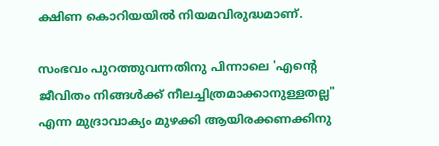ക്ഷിണ കൊറിയയിൽ നിയമവിരുദ്ധമാണ്.

സംഭവം പുറത്തുവന്നതിനു പിന്നാലെ 'എന്റെ ജീവിതം നിങ്ങൾക്ക് നീലച്ചിത്രമാക്കാനുള്ളതല്ല" എന്ന മുദ്രാവാക്യം മുഴക്കി ആയിരക്കണക്കിനു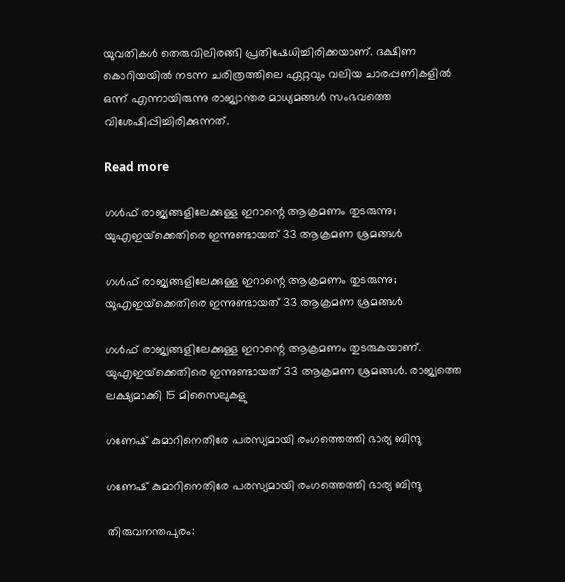യുവതികൾ തെരുവിലിരങ്ങി പ്രതിഷേധിച്ചിരിക്കയാണ്. ദക്ഷിണ കൊറിയയില്‍ നടന്ന ചരിത്രത്തിലെ ഏറ്റവും വലിയ ചാരപ്പണികളില്‍ ഒന്ന് എന്നായിരുന്നു രാജ്യാന്തര മാധ്യമങ്ങൾ സംഭവത്തെ വിശേഷിപ്പിച്ചിരിക്കുന്നത്.

Read more

ഗൾഫ് രാജ്യങ്ങളിലേക്കുള്ള ഇറാന്റെ ആക്രമണം തുടരുന്നു; യുഎഇയ്‌ക്കെതിരെ ഇന്നുണ്ടായത് 33 ആക്രമണ ശ്രമങ്ങൾ

ഗൾഫ് രാജ്യങ്ങളിലേക്കുള്ള ഇറാന്റെ ആക്രമണം തുടരുന്നു; യുഎഇയ്‌ക്കെതിരെ ഇന്നുണ്ടായത് 33 ആക്രമണ ശ്രമങ്ങൾ

ഗൾഫ് രാജ്യങ്ങളിലേക്കുള്ള ഇറാന്റെ ആക്രമണം തുടരുകയാണ്. യുഎഇയ്‌ക്കെതിരെ ഇന്നുണ്ടായത് 33 ആക്രമണ ശ്രമങ്ങൾ. രാജ്യത്തെ ലക്ഷ്യമാക്കി 15 മിസൈലുകളു

ഗണേഷ് കുമാറിനെതിരേ പരസ്യമായി രംഗത്തെത്തി ഭാര്യ ബിന്ദു

ഗണേഷ് കുമാറിനെതിരേ പരസ്യമായി രംഗത്തെത്തി ഭാര്യ ബിന്ദു

തിരുവനന്തപുരം: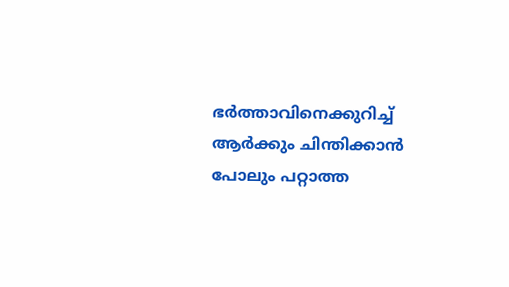ഭർത്താവിനെക്കുറിച്ച് ആർക്കും ചിന്തിക്കാൻ പോലും പറ്റാത്ത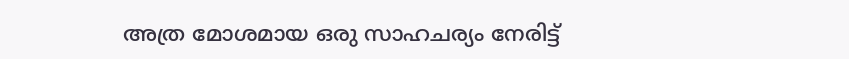അത്ര മോശമായ ഒരു സാഹചര്യം നേരിട്ട്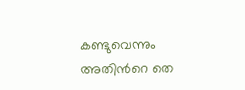കണ്ടുവെന്നും അതിന്‍റെ തെ